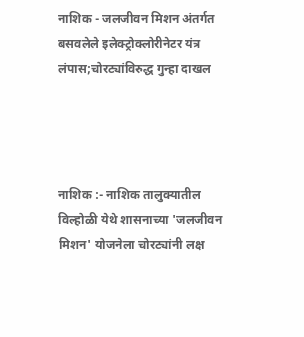नाशिक - जलजीवन मिशन अंतर्गत बसवलेले इलेक्ट्रोक्लोरीनेटर यंत्र लंपास;चोरट्यांविरुद्ध गुन्हा दाखल




नाशिक :- नाशिक तालुक्यातील विल्होळी येथे शासनाच्या 'जलजीवन मिशन' योजनेला चोरट्यांनी लक्ष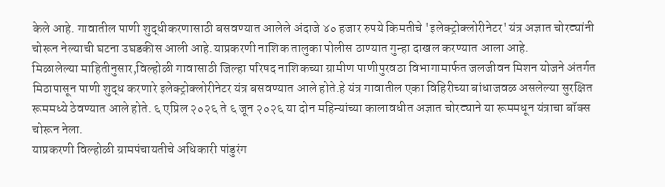केले आहे. गावातील पाणी शुद्धीकरणासाठी बसवण्यात आलेले अंदाजे ४० हजार रुपये किमतीचे 'इलेक्ट्रोक्लोरीनेटर' यंत्र अज्ञात चोरट्यांनी चोरून नेल्याची घटना उघडकीस आली आहे.याप्रकरणी नाशिक तालुका पोलीस ठाण्यात गुन्हा दाखल करण्यात आला आहे.
मिळालेल्या माहितीनुसार,विल्होळी गावासाठी जिल्हा परिषद नाशिकच्या ग्रामीण पाणीपुरवठा विभागामार्फत जलजीवन मिशन योजने अंतर्गत मिठापासून पाणी शुद्ध करणारे इलेक्ट्रोक्लोरीनेटर यंत्र बसवण्यात आले होते.हे यंत्र गावातील एका विहिरीच्या बांधाजवळ असलेल्या सुरक्षित रूममध्ये ठेवण्यात आले होते. ६ एप्रिल २०२६ ते ६ जून २०२६ या दोन महिन्यांच्या कालावधीत अज्ञात चोरट्याने या रूममधून यंत्राचा बॉक्स चोरून नेला.
याप्रकरणी विल्होळी ग्रामपंचायतीचे अधिकारी पांडुरंग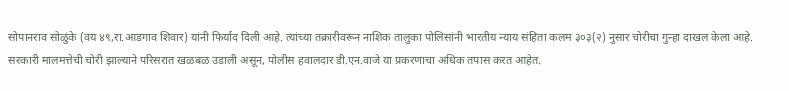सोपानराव सोळुंके (वय ४९,रा.आडगाव शिवार) यांनी फिर्याद दिली आहे. त्यांच्या तक्रारीवरून नाशिक तालुका पोलिसांनी भारतीय न्याय संहिता कलम ३०३(२) नुसार चोरीचा गुन्हा दाखल केला आहे. सरकारी मालमत्तेची चोरी झाल्याने परिसरात खळबळ उडाली असून, पोलीस हवालदार डी.एन.वाजे या प्रकरणाचा अधिक तपास करत आहेत.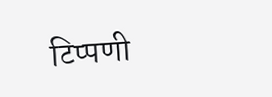टिप्पणी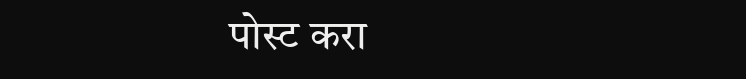पोस्ट करा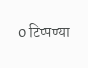0 टिप्पण्या